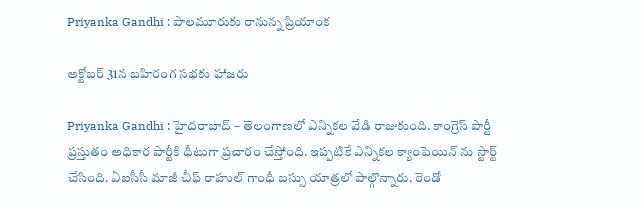Priyanka Gandhi : పాల‌మూరుకు రానున్న ప్రియాంక‌

అక్టోబ‌ర్ 31న బ‌హిరంగ స‌భ‌కు హాజ‌రు

Priyanka Gandhi : హైద‌రాబాద్ – తెలంగాణ‌లో ఎన్నిక‌ల వేడి రాజుకుంది. కాంగ్రెస్ పార్టీ ప్ర‌స్తుతం అధికార పార్టీకి ధీటుగా ప్ర‌చారం చేస్తోంది. ఇప్ప‌టికే ఎన్నిక‌ల క్యాంపెయిన్ ను స్టార్ట్ చేసింది. ఏఐసీసీ మాజీ చీఫ్ రాహుల్ గాంధీ బ‌స్సు యాత్ర‌లో పాల్గొన్నారు. రెండో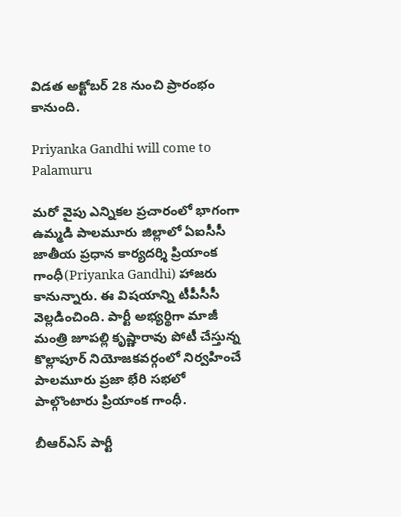విడ‌త అక్టోబ‌ర్ 28 నుంచి ప్రారంభం కానుంది.

Priyanka Gandhi will come to Palamuru

మ‌రో వైపు ఎన్నిక‌ల ప్ర‌చారంలో భాగంగా ఉమ్మ‌డి పాల‌మూరు జిల్లాలో ఏఐసీసీ జాతీయ ప్ర‌ధాన కార్య‌ద‌ర్శి ప్రియాంక గాంధీ(Priyanka Gandhi) హాజ‌రు కానున్నారు. ఈ విష‌యాన్ని టీపీసీసీ వెల్ల‌డించింది. పార్టీ అభ్య‌ర్థిగా మాజీ మంత్రి జూప‌ల్లి కృష్ణారావు పోటీ చేస్తున్న కొల్లాపూర్ నియోజ‌క‌వ‌ర్గంలో నిర్వ‌హించే పాల‌మూరు ప్ర‌జా భేరి స‌భ‌లో పాల్గొంటారు ప్రియాంక గాంధీ.

బీఆర్ఎస్ పార్టీ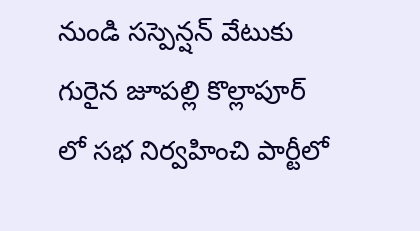నుండి స‌స్పెన్ష‌న్ వేటుకు గురైన జూప‌ల్లి కొల్లాపూర్ లో స‌భ నిర్వ‌హించి పార్టీలో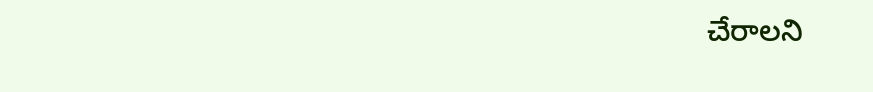చేరాల‌ని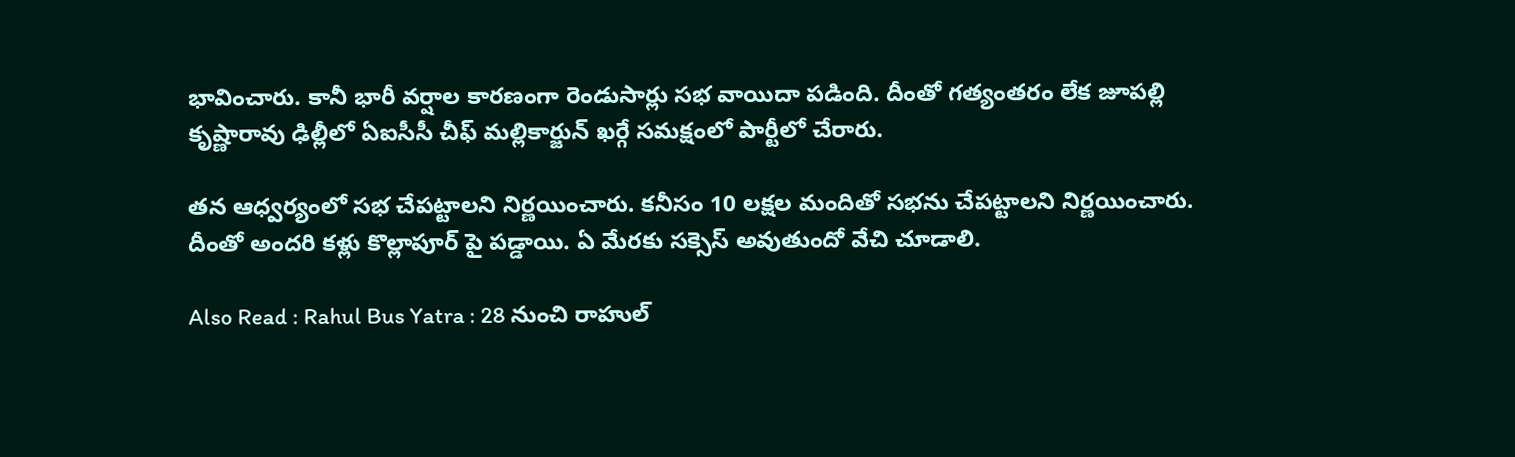భావించారు. కానీ భారీ వ‌ర్షాల కార‌ణంగా రెండుసార్లు స‌భ వాయిదా ప‌డింది. దీంతో గ‌త్యంత‌రం లేక జూప‌ల్లి కృష్ణారావు ఢిల్లీలో ఏఐసీసీ చీఫ్ మ‌ల్లికార్జున్ ఖ‌ర్గే స‌మ‌క్షంలో పార్టీలో చేరారు.

త‌న ఆధ్వ‌ర్యంలో స‌భ చేప‌ట్టాల‌ని నిర్ణ‌యించారు. క‌నీసం 10 ల‌క్ష‌ల మందితో స‌భ‌ను చేప‌ట్టాల‌ని నిర్ణ‌యించారు. దీంతో అంద‌రి క‌ళ్లు కొల్లాపూర్ పై ప‌డ్డాయి. ఏ మేర‌కు స‌క్సెస్ అవుతుందో వేచి చూడాలి.

Also Read : Rahul Bus Yatra : 28 నుంచి రాహుల్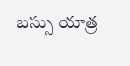బ‌స్సు యాత్ర‌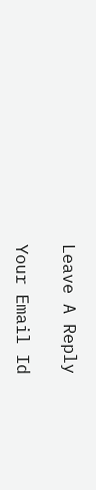Leave A Reply

Your Email Id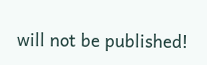will not be published!